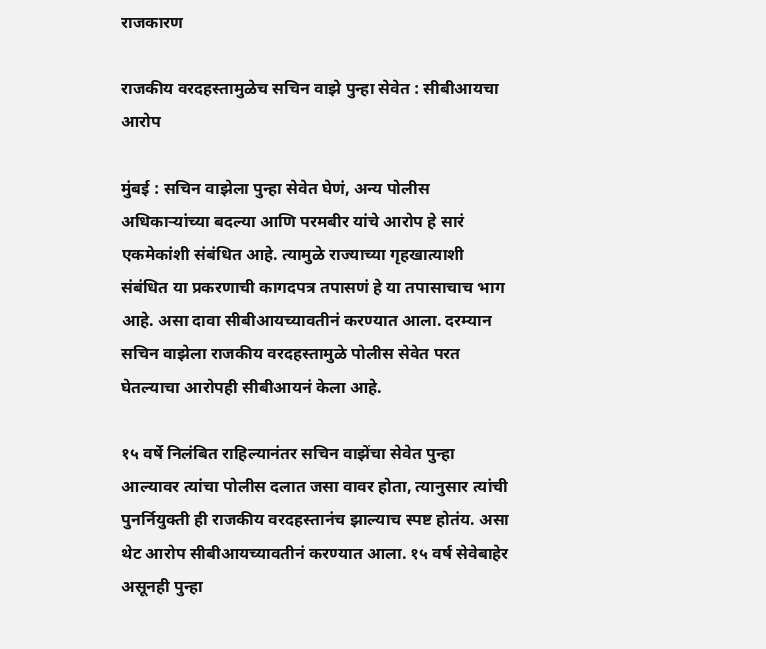राजकारण

राजकीय वरदहस्तामुळेच सचिन वाझे पुन्हा सेवेत : सीबीआयचा आरोप

मुंबई : सचिन वाझेला पुन्हा सेवेत घेणं, अन्य पोलीस अधिकाऱ्यांच्या बदल्या आणि परमबीर यांचे आरोप हे सारं एकमेकांशी संबंधित आहे. त्यामुळे राज्याच्या गृहखात्याशी संबंधित या प्रकरणाची कागदपत्र तपासणं हे या तपासाचाच भाग आहे. असा दावा सीबीआयच्यावतीनं करण्यात आला. दरम्यान सचिन वाझेला राजकीय वरदहस्तामुळे पोलीस सेवेत परत घेतल्याचा आरोपही सीबीआयनं केला आहे.

१५ वर्षे निलंबित राहिल्यानंतर सचिन वाझेंचा सेवेत पुन्हा आल्यावर त्यांचा पोलीस दलात जसा वावर होता, त्यानुसार त्यांची पुनर्नियुक्ती ही राजकीय वरदहस्तानंच झाल्याच स्पष्ट होतंय. असा थेट आरोप सीबीआयच्यावतीनं करण्यात आला. १५ वर्ष सेवेबाहेर असूनही पुन्हा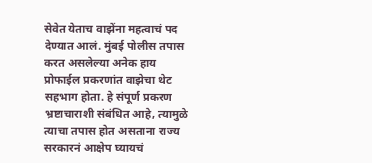सेवेत येताच वाझेंना महत्वाचं पद देण्यात आलं. मुंबई पोलीस तपास करत असलेल्या अनेक हाय प्रोफाईल प्रकरणांत वाझेचा थेट सहभाग होता. हे संपूर्ण प्रकरण भ्रष्टाचाराशी संबंधित आहे, त्यामुळे त्याचा तपास होत असताना राज्य सरकारनं आक्षेप घ्यायचं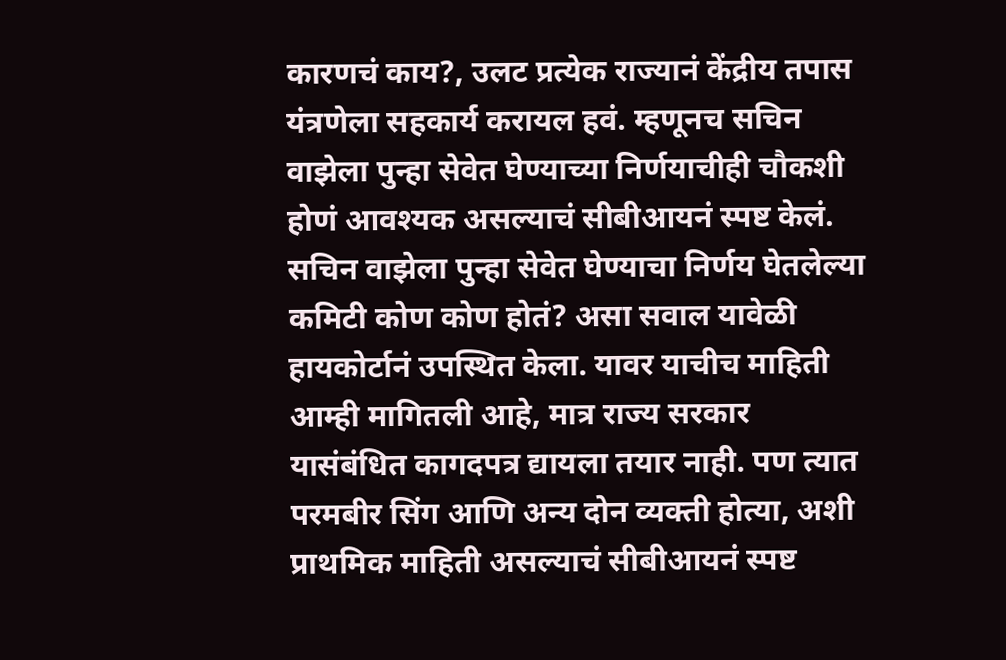कारणचं काय?, उलट प्रत्येक राज्यानं केंद्रीय तपास यंत्रणेला सहकार्य करायल हवं. म्हणूनच सचिन वाझेला पुन्हा सेवेत घेण्याच्या निर्णयाचीही चौकशी होणं आवश्यक असल्याचं सीबीआयनं स्पष्ट केलं. सचिन वाझेला पुन्हा सेवेत घेण्याचा निर्णय घेतलेल्या कमिटी कोण कोण होतं? असा सवाल यावेळी हायकोर्टानं उपस्थित केला. यावर याचीच माहिती आम्ही मागितली आहे, मात्र राज्य सरकार यासंबंधित कागदपत्र द्यायला तयार नाही. पण त्यात परमबीर सिंग आणि अन्य दोन व्यक्ती होत्या, अशी प्राथमिक माहिती असल्याचं सीबीआयनं स्पष्ट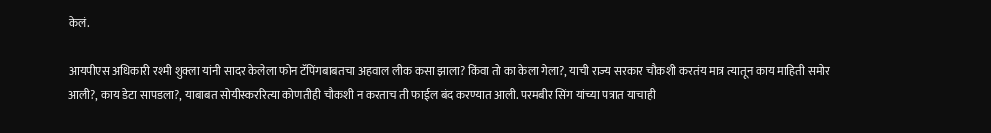केलं.

आयपीएस अधिकारी रश्मी शुक्ला यांनी सादर केलेला फोन टॅपिंगबाबतचा अहवाल लीक कसा झाला? किंवा तो का केला गेला?, याची राज्य सरकार चौकशी करतंय मात्र त्यातून काय माहिती समोर आली?, काय डेटा सापडला?, याबाबत सोयीस्कररित्या कोणतीही चौकशी न करताच ती फाईल बंद करण्यात आली. परमबीर सिंग यांच्या पत्रात याचाही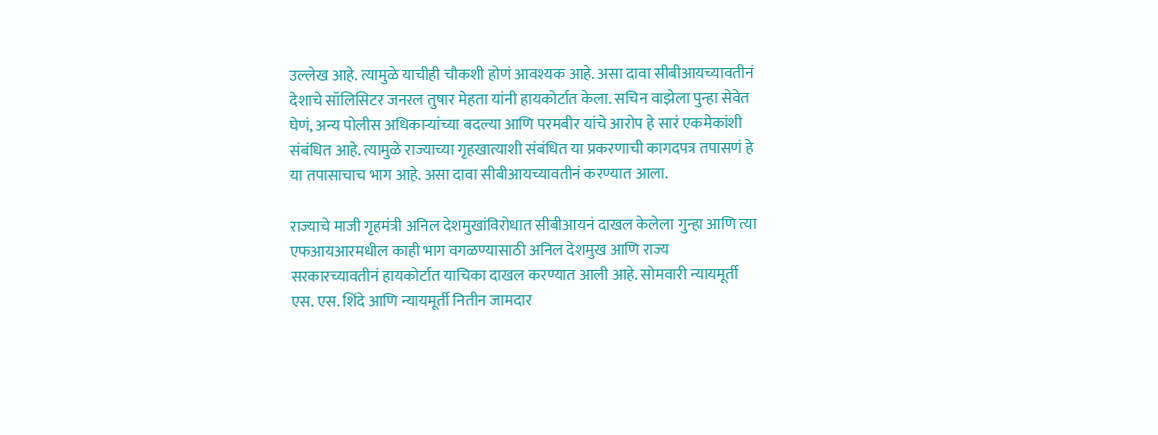उल्लेख आहे. त्यामुळे याचीही चौकशी होणं आवश्यक आहे. असा दावा सीबीआयच्यावतीनं देशाचे सॉलिसिटर जनरल तुषार मेहता यांनी हायकोर्टात केला. सचिन वाझेला पुन्हा सेवेत घेणं, अन्य पोलीस अधिकाऱ्यांच्या बदल्या आणि परमबीर यांचे आरोप हे सारं एकमेकांशी संबंधित आहे. त्यामुळे राज्याच्या गृहखात्याशी संबंधित या प्रकरणाची कागदपत्र तपासणं हे या तपासाचाच भाग आहे. असा दावा सीबीआयच्यावतीनं करण्यात आला.

राज्याचे माजी गृहमंत्री अनिल देशमुखांविरोधात सीबीआयनं दाखल केलेला गुन्हा आणि त्या एफआयआरमधील काही भाग वगळण्यासाठी अनिल देशमुख आणि राज्य सरकारच्यावतीनं हायकोर्टात याचिका दाखल करण्यात आली आहे. सोमवारी न्यायमूर्ती एस. एस. शिंदे आणि न्यायमूर्ती नितीन जामदार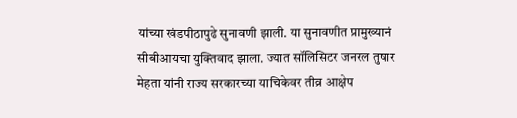यांच्या खंडपीठापुढे सुनावणी झाली. या सुनावणीत प्रामुख्यानं सीबीआयचा युक्तिवाद झाला. ज्यात सॉलिसिटर जनरल तुषार मेहता यांनी राज्य सरकारच्या याचिकेवर तीव्र आक्षेप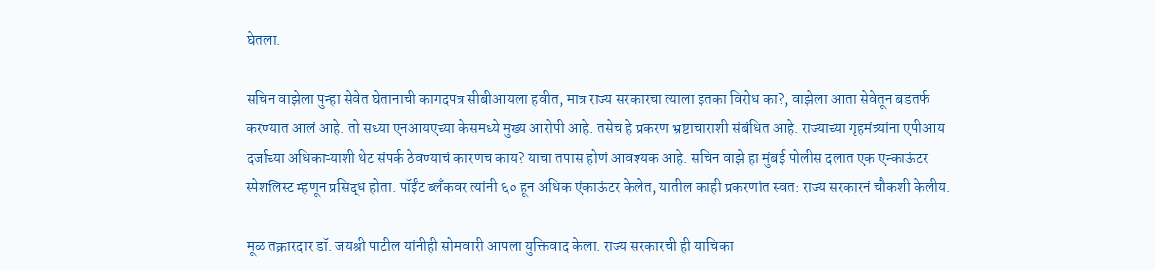घेतला.

सचिन वाझेला पुन्हा सेवेत घेतानाची कागदपत्र सीबीआयला हवीत, मात्र राज्य सरकारचा त्याला इतका विरोध का?, वाझेला आता सेवेतून बडतर्फ करण्यात आलं आहे. तो सध्या एनआयएच्या केसमध्ये मुख्य आरोपी आहे. तसेच हे प्रकरण भ्रष्टाचाराशी संबंधित आहे. राज्याच्या गृहमंत्र्यांना एपीआय दर्जाच्या अधिकाऱ्याशी थेट संपर्क ठेवण्याचं कारणच काय? याचा तपास होणं आवश्यक आहे. सचिन वाझे हा मुंबई पोलीस दलात एक एन्काऊंटर स्पेशलिस्ट म्हणून प्रसिद्ध होता. पॉईंट ब्लँकवर त्यांनी ६० हून अधिक एंकाऊंटर केलेत, यातील काही प्रकरणांत स्वत: राज्य सरकारनं चौकशी केलीय.

मूळ तक्रारदार डॉ. जयश्री पाटील यांनीही सोमवारी आपला युक्तिवाद केला. राज्य सरकारची ही याचिका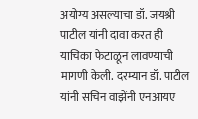अयोग्य असल्याचा डॉ. जयश्री पाटील यांनी दावा करत ही याचिका फेटाळून लावण्याची मागणी केली. दरम्यान डॉ. पाटील यांनी सचिन वाझेंनी एनआयए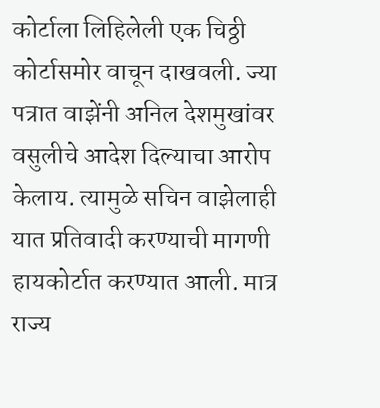कोर्टाला लिहिलेली एक चिठ्ठी कोर्टासमोर वाचून दाखवली. ज्या पत्रात वाझेंनी अनिल देशमुखांवर वसुलीचे आदेश दिल्याचा आरोप केलाय. त्यामुळे सचिन वाझेलाही यात प्रतिवादी करण्याची मागणी हायकोर्टात करण्यात आली. मात्र राज्य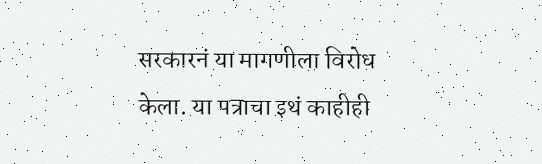सरकारनं या मागणीला विरोध केला. या पत्राचा इथं काहीही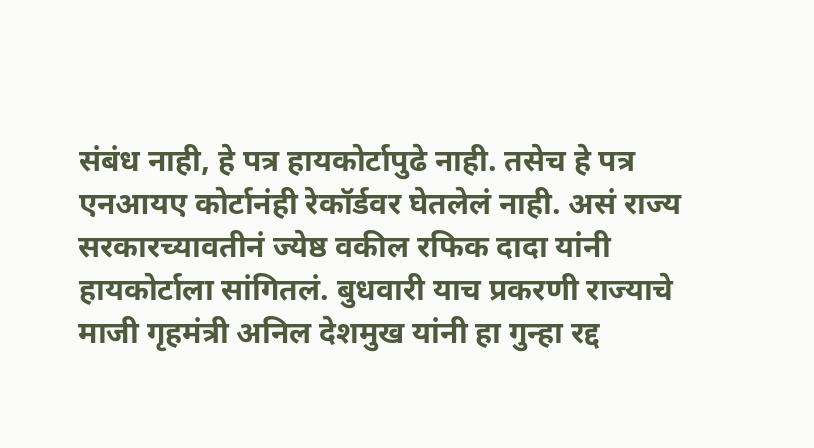संबंध नाही, हे पत्र हायकोर्टापुढे नाही. तसेच हे पत्र एनआयए कोर्टानंही रेकॉर्डवर घेतलेलं नाही. असं राज्य सरकारच्यावतीनं ज्येष्ठ वकील रफिक दादा यांनी हायकोर्टाला सांगितलं. बुधवारी याच प्रकरणी राज्याचे माजी गृहमंत्री अनिल देशमुख यांनी हा गुन्हा रद्द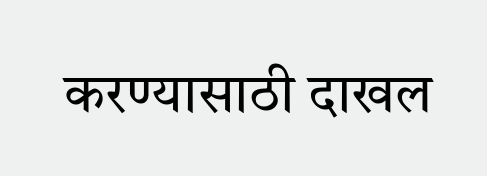करण्यासाठी दाखल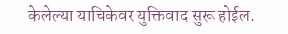केलेल्या याचिकेवर युक्तिवाद सुरू होईल.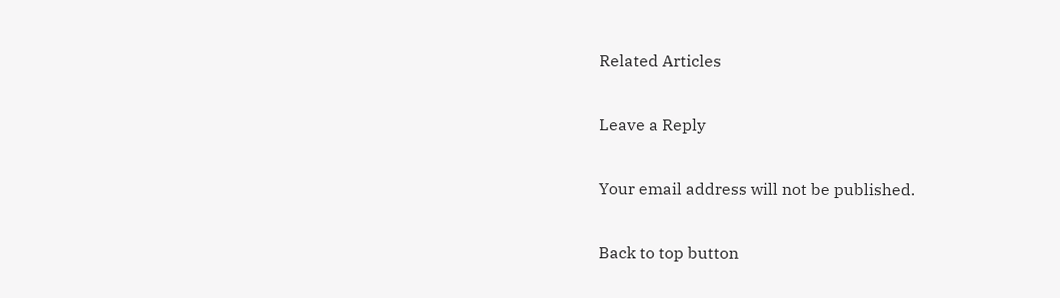Related Articles

Leave a Reply

Your email address will not be published.

Back to top button